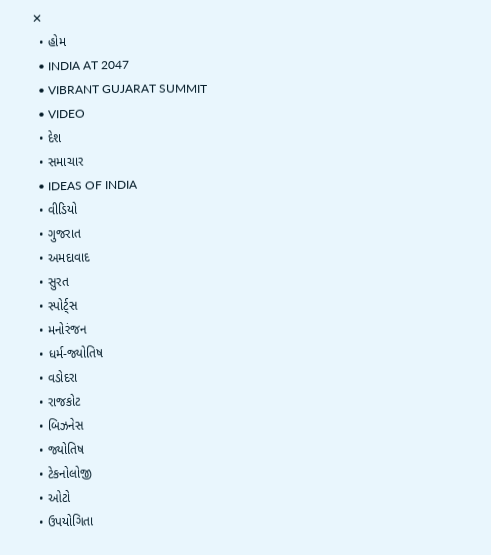✕
  • હોમ
  • INDIA AT 2047
  • VIBRANT GUJARAT SUMMIT
  • VIDEO
  • દેશ
  • સમાચાર
  • IDEAS OF INDIA
  • વીડિયો
  • ગુજરાત
  • અમદાવાદ
  • સુરત
  • સ્પોર્ટ્સ
  • મનોરંજન
  • ધર્મ-જ્યોતિષ
  • વડોદરા
  • રાજકોટ
  • બિઝનેસ
  • જ્યોતિષ
  • ટેકનોલોજી
  • ઓટો
  • ઉપયોગિતા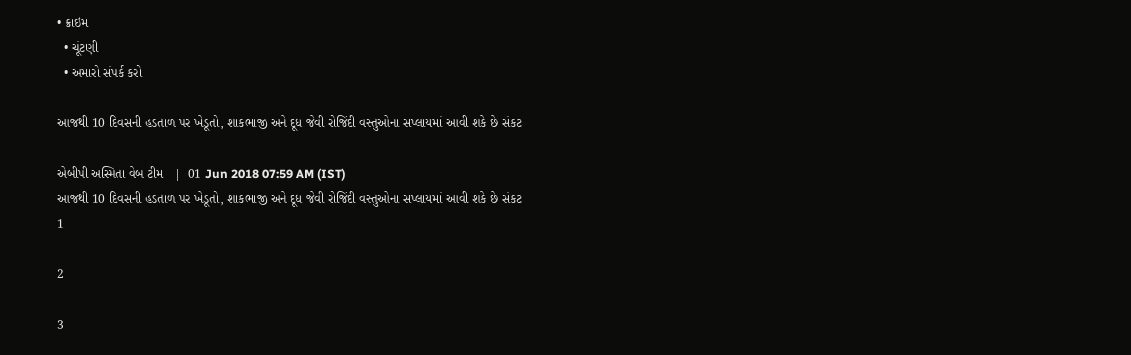• ક્રાઇમ
  • ચૂંટણી
  • અમારો સંપર્ક કરો

આજથી 10 દિવસની હડતાળ પર ખેડૂતો, શાકભાજી અને દૂધ જેવી રોજિંદી વસ્તુઓના સપ્લાયમાં આવી શકે છે સંકટ

એબીપી અસ્મિતા વેબ ટીમ   |  01 Jun 2018 07:59 AM (IST)
આજથી 10 દિવસની હડતાળ પર ખેડૂતો, શાકભાજી અને દૂધ જેવી રોજિંદી વસ્તુઓના સપ્લાયમાં આવી શકે છે સંકટ
1

2

3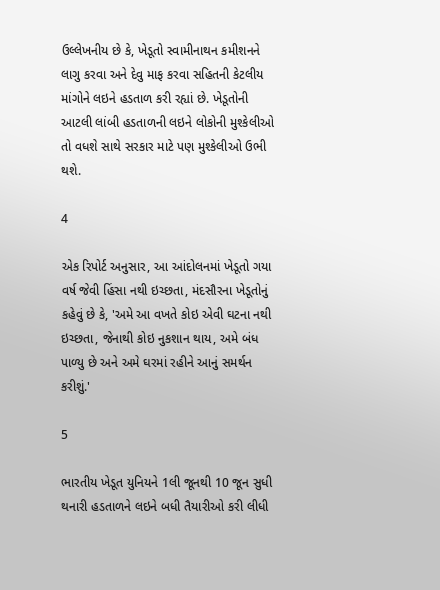ઉલ્લેખનીય છે કે, ખેડૂતો સ્વામીનાથન કમીશનને લાગુ કરવા અને દેવુ માફ કરવા સહિતની કેટલીય માંગોને લઇને હડતાળ કરી રહ્યાં છે. ખેડૂતોની આટલી લાંબી હડતાળની લઇને લોકોની મુશ્કેલીઓ તો વધશે સાથે સરકાર માટે પણ મુશ્કેલીઓ ઉભી થશે.

4

એક રિપોર્ટ અનુસાર, આ આંદોલનમાં ખેડૂતો ગયા વર્ષ જેવી હિંસા નથી ઇચ્છતા, મંદસૌરના ખેડૂતોનું કહેવું છે કે, 'અમે આ વખતે કોઇ એવી ઘટના નથી ઇચ્છતા, જેનાથી કોઇ નુકશાન થાય, અમે બંધ પાળ્યુ છે અને અમે ઘરમાં રહીને આનું સમર્થન કરીશું.'

5

ભારતીય ખેડૂત યુનિયને 1લી જૂનથી 10 જૂન સુધી થનારી હડતાળને લઇને બધી તૈયારીઓ કરી લીધી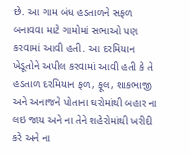છે. આ ગામ બંધ હડતાળને સફળ બનાવવા માટે ગામોમાં સભાઓ પણ કરવામાં આવી હતી. આ દરમિયાન ખેડૂતોને અપીલ કરવામાં આવી હતી કે તે હડતાળ દરમિયાન ફળ, ફૂલ, શાકભાજી અને અનાજને પોતાના ઘરોમાંથી બહાર ના લઇ જાય અને ના તેને શહેરોમાંથી ખરીદી કરે અને ના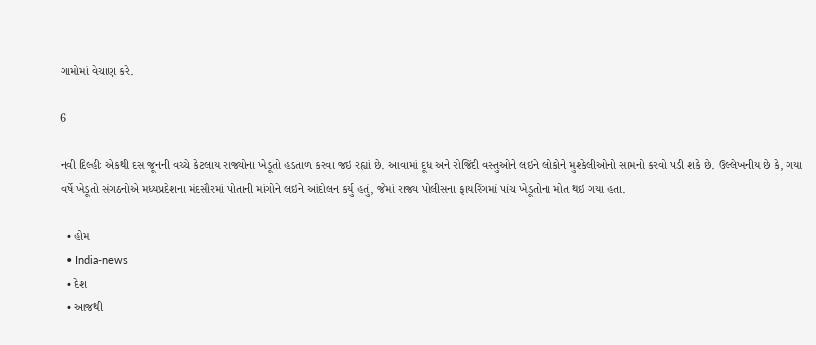ગામોમાં વેચાણ કરે.

6

નવી દિલ્હીઃ એકથી દસ જૂનની વચ્ચે કેટલાય રાજ્યોના ખેડૂતો હડતાળ કરવા જઇ રહ્યાં છે. આવામાં દૂધ અને રોજિંદી વસ્તુઓને લઇને લોકોને મુશ્કેલીઓનો સામનો કરવો પડી શકે છે. ઉલ્લેખનીય છે કે, ગયા વર્ષે ખેડૂતો સંગઠનોએ મધ્યપ્રદેશના મંદસૌરમાં પોતાની માંગોને લઇને આંદોલન કર્યુ હતું, જેમાં રાજ્ય પોલીસના ફાયરિંગમાં પાંચ ખેડૂતોના મોત થઇ ગયા હતા.

  • હોમ
  • India-news
  • દેશ
  • આજથી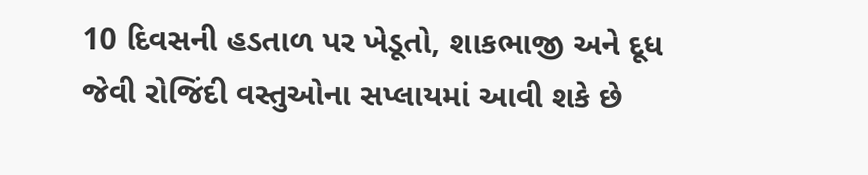10 દિવસની હડતાળ પર ખેડૂતો, શાકભાજી અને દૂધ જેવી રોજિંદી વસ્તુઓના સપ્લાયમાં આવી શકે છે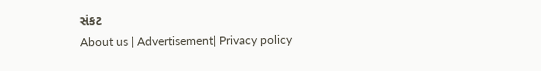સંકટ
About us | Advertisement| Privacy policy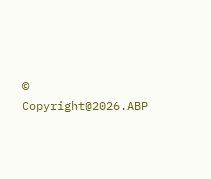© Copyright@2026.ABP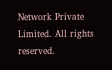Network Private Limited. All rights reserved.